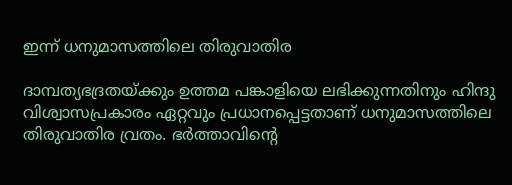ഇന്ന്‌ ധനുമാസത്തിലെ തിരുവാതിര

ദാമ്പത്യഭദ്രതയ്ക്കും ഉത്തമ പങ്കാളിയെ ലഭിക്കുന്നതിനും ഹിന്ദു വിശ്വാസപ്രകാരം ഏറ്റവും പ്രധാനപ്പെട്ടതാണ് ധനുമാസത്തിലെ തിരുവാതിര വ്രതം. ഭര്‍ത്താവിന്റെ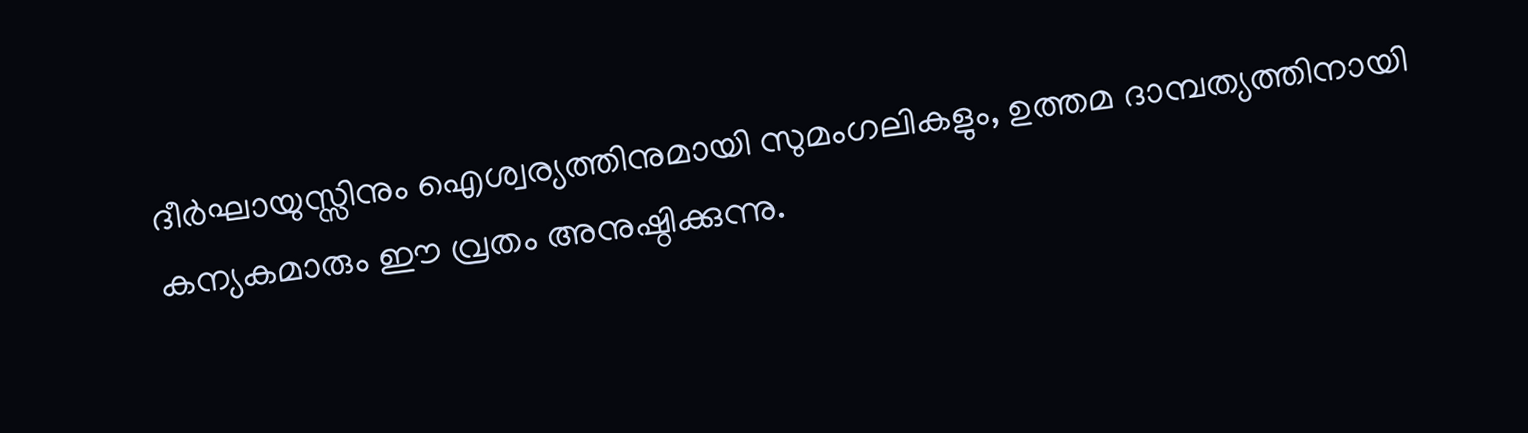ദീര്‍ഘായുസ്സിനും ഐശ്വര്യത്തിനുമായി സുമംഗലികളും, ഉത്തമ ദാമ്പത്യത്തിനായി കന്യകമാരും ഈ വ്രതം അനുഷ്ഠിക്കുന്നു.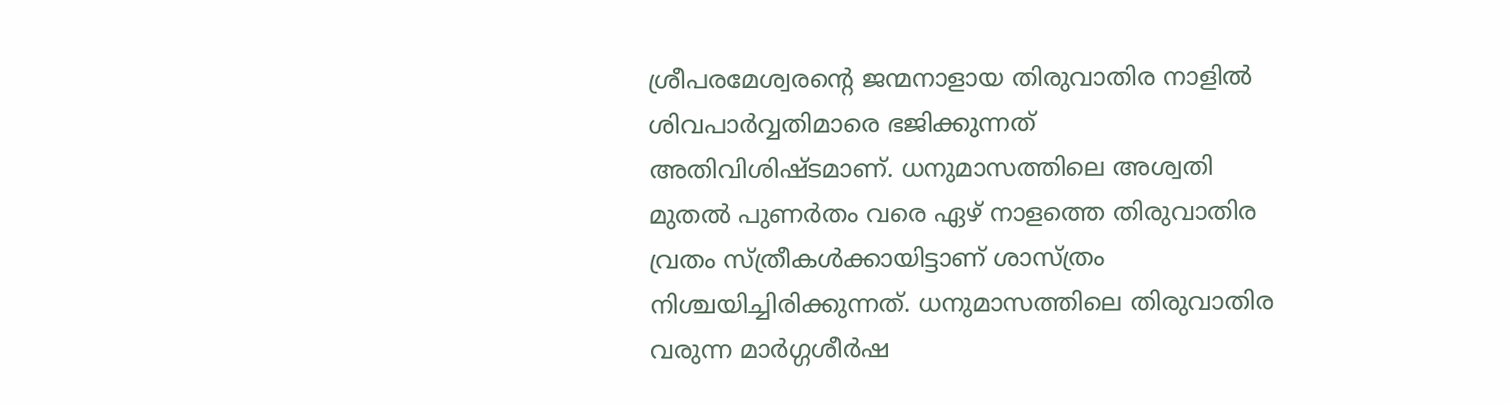ശ്രീപരമേശ്വരന്റെ ജന്മനാളായ തിരുവാതിര നാളില്‍ ശിവപാര്‍വ്വതിമാരെ ഭജിക്കുന്നത് അതിവിശിഷ്ടമാണ്. ധനുമാസത്തിലെ അശ്വതി മുതല്‍ പുണര്‍തം വരെ ഏഴ് നാളത്തെ തിരുവാതിര വ്രതം സ്ത്രീകള്‍ക്കായിട്ടാണ് ശാസ്ത്രം നിശ്ചയിച്ചിരിക്കുന്നത്. ധനുമാസത്തിലെ തിരുവാതിര വരുന്ന മാര്‍ഗ്ഗശീര്‍ഷ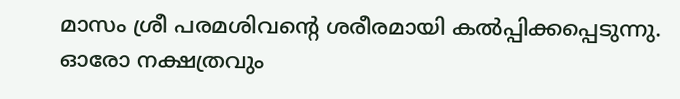മാസം ശ്രീ പരമശിവന്റെ ശരീരമായി കല്‍പ്പിക്കപ്പെടുന്നു. ഓരോ നക്ഷത്രവും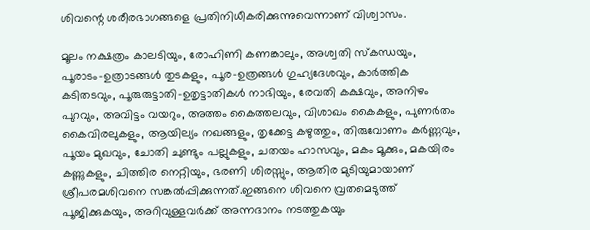ശിവന്റെ ശരീരഭാഗങ്ങളെ പ്രതിനിധീകരിക്കുന്നുവെന്നാണ് വിശ്വാസം.

മൂലം നക്ഷത്രം കാലടിയും, രോഹിണി കണങ്കാലും, അശ്വതി സ്‌കന്ധയും, പൂരാടം-ഉത്രാടങ്ങള്‍ തുടകളും, പൂര-ഉത്രങ്ങള്‍ ഗുഹ്യദേശവും, കാര്‍ത്തിക കടിതടവും, പൂരുരുട്ടാതി-ഉതൃട്ടാതികള്‍ നാഭിയും, രേവതി കക്ഷവും, അനിഴം പുറവും, അവിട്ടം വയറും, അത്തം കൈത്തലവും, വിശാഖം കൈകളും, പുണര്‍തം കൈവിരലുകളും, ആയില്യം നഖങ്ങളും, തൃക്കേട്ട കഴുത്തും, തിരുവോണം കര്‍ണ്ണവും, പൂയം മുഖവും, ചോതി ചുണ്ടും പല്ലുകളും, ചതയം ഹാസവും, മകം മൂക്കും, മകയിരം കണ്ണുകളും, ചിത്തിര നെറ്റിയും, ഭരണി ശിരസ്സും, ആതിര മുടിയുമായാണ് ശ്രീപരമശിവനെ സങ്കല്‍പ്പിക്കുന്നത്.ഇങ്ങനെ ശിവനെ വ്രതമെടുത്ത് പൂജിക്കുകയും, അറിവുള്ളവര്‍ക്ക് അന്നദാനം നടത്തുകയും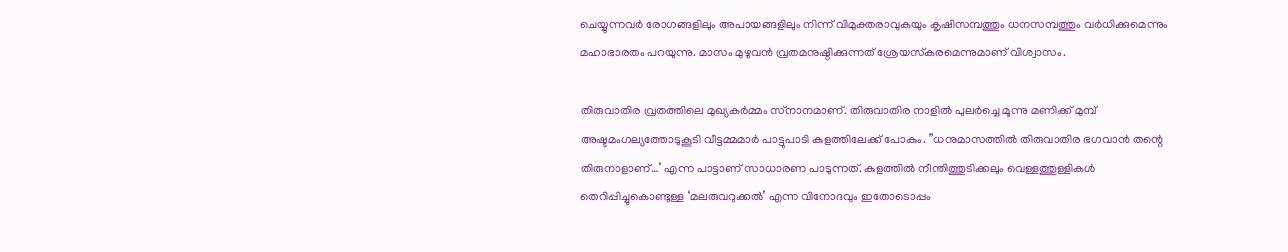ചെയ്യുന്നവര്‍ രോഗങ്ങളിലും അപായങ്ങളിലും നിന്ന് വിമുക്തരാവുകയും കൃഷിസമ്പത്തും ധനസമ്പത്തും വര്‍ധിക്കുമെന്നും മഹാഭാരതം പറയുന്നു. മാസം മുഴുവന്‍ വ്രതമനുഷ്ഠിക്കുന്നത് ശ്രേയസ്‌കരമെന്നുമാണ് വിശ്വാസം.

തിരുവാതിര വ്രതത്തിലെ മുഖ്യകര്‍മ്മം സ്‌നാനമാണ്. തിരുവാതിര നാളില്‍ പുലര്‍ച്ചെ മൂന്നു മണിക്ക് മുമ്പ് അഷ്ടമംഗല്യത്തോടുകൂടി വീട്ടമ്മമാര്‍ പാട്ടുപാടി കുളത്തിലേക്ക് പോകും. ”ധനുമാസത്തില്‍ തിരുവാതിര ഭഗവാന്‍ തന്റെ തിരുനാളാണ്…’ എന്ന പാട്ടാണ് സാധാരണ പാടുന്നത്. കുളത്തില്‍ നീന്തിത്തുടിക്കലും വെള്ളത്തുള്ളികള്‍ തെറിപ്പിച്ചുകൊണ്ടുള്ള ‘മലരുവറുക്കല്‍’ എന്ന വിനോദവും ഇതോടൊപ്പം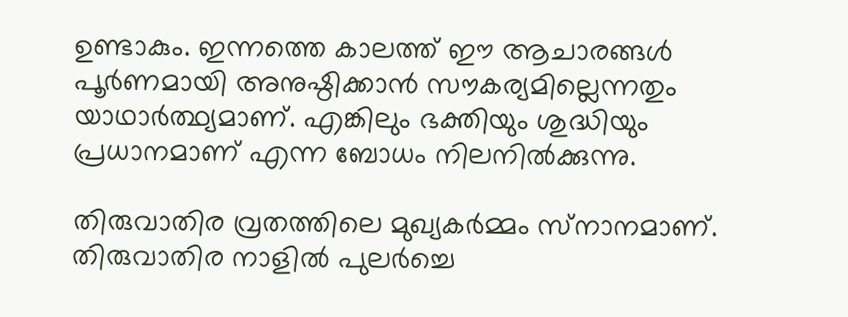ഉണ്ടാകും. ഇന്നത്തെ കാലത്ത് ഈ ആചാരങ്ങള്‍ പൂര്‍ണമായി അനുഷ്ഠിക്കാന്‍ സൗകര്യമില്ലെന്നതും യാഥാര്‍ത്ഥ്യമാണ്. എങ്കിലും ഭക്തിയും ശുദ്ധിയും പ്രധാനമാണ് എന്ന ബോധം നിലനില്‍ക്കുന്നു.

തിരുവാതിര വ്രതത്തിലെ മുഖ്യകര്‍മ്മം സ്‌നാനമാണ്. തിരുവാതിര നാളില്‍ പുലര്‍ച്ചെ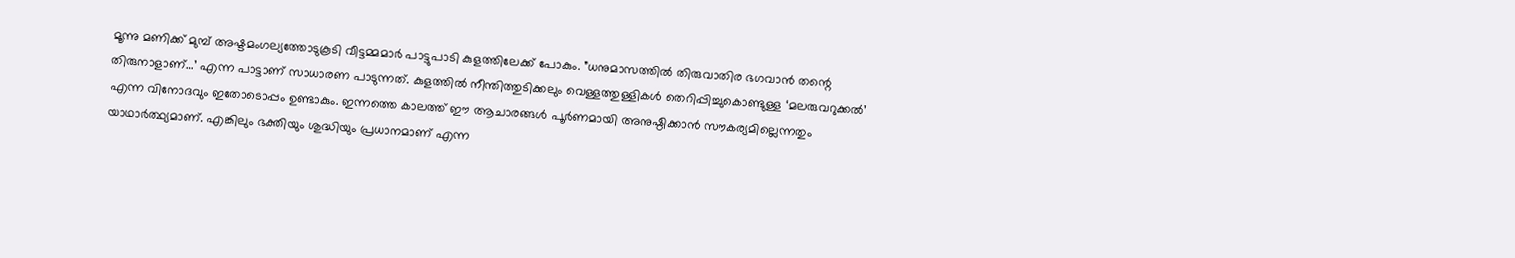മൂന്നു മണിക്ക് മുമ്പ് അഷ്ടമംഗല്യത്തോടുകൂടി വീട്ടമ്മമാര്‍ പാട്ടുപാടി കുളത്തിലേക്ക് പോകും. ”ധനുമാസത്തില്‍ തിരുവാതിര ഭഗവാന്‍ തന്റെ തിരുനാളാണ്…’ എന്ന പാട്ടാണ് സാധാരണ പാടുന്നത്. കുളത്തില്‍ നീന്തിത്തുടിക്കലും വെള്ളത്തുള്ളികള്‍ തെറിപ്പിച്ചുകൊണ്ടുള്ള ‘മലരുവറുക്കല്‍’ എന്ന വിനോദവും ഇതോടൊപ്പം ഉണ്ടാകും. ഇന്നത്തെ കാലത്ത് ഈ ആചാരങ്ങള്‍ പൂര്‍ണമായി അനുഷ്ഠിക്കാന്‍ സൗകര്യമില്ലെന്നതും യാഥാര്‍ത്ഥ്യമാണ്. എങ്കിലും ഭക്തിയും ശുദ്ധിയും പ്രധാനമാണ് എന്ന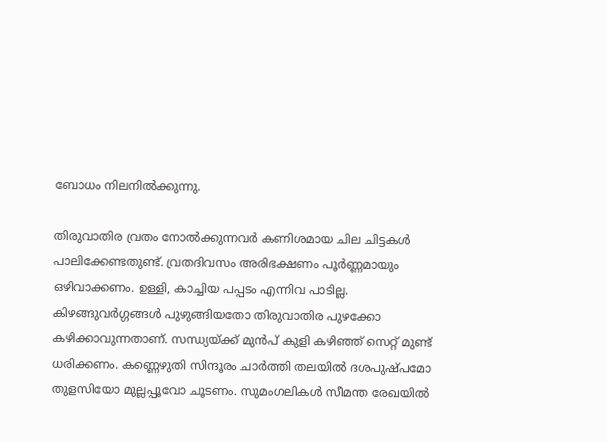ബോധം നിലനില്‍ക്കുന്നു.

തിരുവാതിര വ്രതം നോല്‍ക്കുന്നവര്‍ കണിശമായ ചില ചിട്ടകള്‍ പാലിക്കേണ്ടതുണ്ട്. വ്രതദിവസം അരിഭക്ഷണം പൂര്‍ണ്ണമായും ഒഴിവാക്കണം. ഉള്ളി, കാച്ചിയ പപ്പടം എന്നിവ പാടില്ല. കിഴങ്ങുവര്‍ഗ്ഗങ്ങള്‍ പുഴുങ്ങിയതോ തിരുവാതിര പുഴക്കോ കഴിക്കാവുന്നതാണ്. സന്ധ്യയ്ക്ക് മുന്‍പ് കുളി കഴിഞ്ഞ് സെറ്റ് മുണ്ട് ധരിക്കണം. കണ്ണെഴുതി സിന്ദൂരം ചാര്‍ത്തി തലയില്‍ ദശപുഷ്പമോ തുളസിയോ മുല്ലപ്പൂവോ ചൂടണം. സുമംഗലികള്‍ സീമന്ത രേഖയില്‍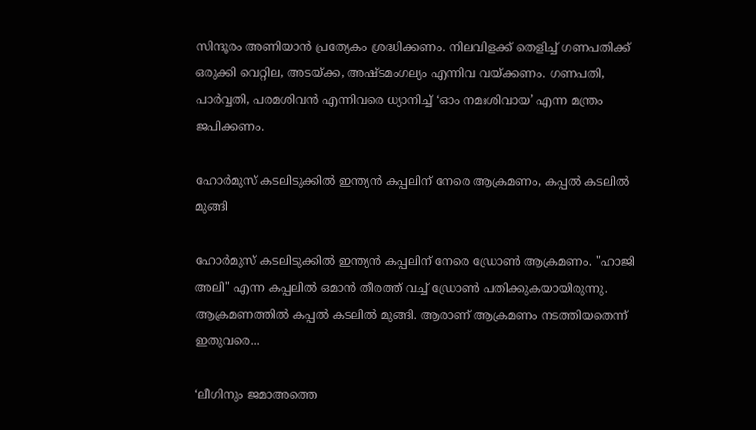സിന്ദൂരം അണിയാന്‍ പ്രത്യേകം ശ്രദ്ധിക്കണം. നിലവിളക്ക് തെളിച്ച് ഗണപതിക്ക് ഒരുക്കി വെറ്റില, അടയ്ക്ക, അഷ്ടമംഗല്യം എന്നിവ വയ്ക്കണം. ഗണപതി, പാര്‍വ്വതി, പരമശിവന്‍ എന്നിവരെ ധ്യാനിച്ച് ‘ഓം നമഃശിവായ’ എന്ന മന്ത്രം ജപിക്കണം.

ഹോർമുസ് കടലിടുക്കിൽ ഇന്ത്യൻ കപ്പലിന് നേരെ ആക്രമണം, കപ്പൽ കടലിൽ മുങ്ങി

ഹോർമുസ് കടലിടുക്കിൽ ഇന്ത്യൻ കപ്പലിന് നേരെ ഡ്രോൺ ആക്രമണം. "ഹാജി അലി" എന്ന കപ്പലിൽ ഒമാൻ തീരത്ത് വച്ച് ഡ്രോൺ പതിക്കുകയായിരുന്നു. ആക്രമണത്തിൽ കപ്പൽ കടലിൽ മുങ്ങി. ആരാണ് ആക്രമണം നടത്തിയതെന്ന് ഇതുവരെ...

‘ലീഗിനും ജമാഅത്തെ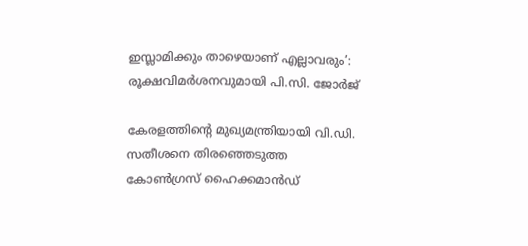ഇസ്ലാമിക്കും താഴെയാണ് എല്ലാവരും’: രൂക്ഷവിമർശനവുമായി പി.സി. ജോർജ്

കേരളത്തിന്റെ മുഖ്യമന്ത്രിയായി വി.ഡി. സതീശനെ തിരഞ്ഞെടുത്ത കോൺഗ്രസ് ഹൈക്കമാൻഡ്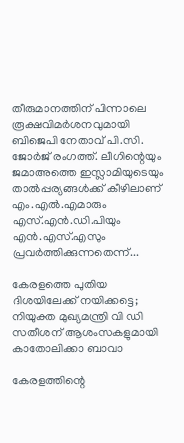തീരുമാനത്തിന് പിന്നാലെ രൂക്ഷവിമർശനവുമായി ബിജെപി നേതാവ് പി.സി. ജോർജ് രംഗത്ത്. ലീഗിന്റെയും ജമാഅത്തെ ഇസ്ലാമിയുടെയും താൽപ്പര്യങ്ങൾക്ക് കീഴിലാണ് എം.എൽ.എമാരും എസ്.എൻ.ഡി.പിയും എൻ.എസ്.എസും പ്രവർത്തിക്കുന്നതെന്ന്...

കേരളത്തെ പുതിയ ദിശയിലേക്ക് നയിക്കട്ടെ; നിയുക്ത മുഖ്യമന്ത്രി വി ഡി സതീശന് ആശംസകളുമായി കാതോലിക്കാ ബാവാ

കേരളത്തിന്റെ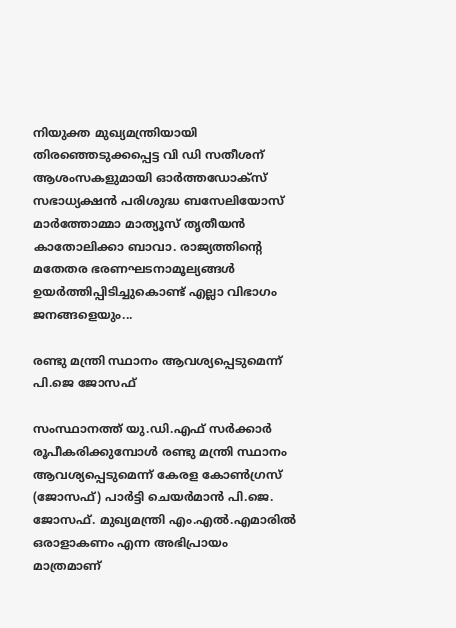നിയുക്ത മുഖ്യമന്ത്രിയായി തിരഞ്ഞെടുക്കപ്പെട്ട വി ഡി സതീശന് ആശംസകളുമായി ഓർത്തഡോക്സ് സഭാധ്യക്ഷൻ പരിശുദ്ധ ബസേലിയോസ് മാർത്തോമ്മാ മാത്യൂസ് തൃതീയൻ കാതോലിക്കാ ബാവാ. രാജ്യത്തിന്റെ മതേതര ഭരണഘടനാമൂല്യങ്ങൾ ഉയർത്തിപ്പിടിച്ചുകൊണ്ട് എല്ലാ വിഭാഗം ജനങ്ങളെയും...

രണ്ടു മന്ത്രി സ്ഥാനം ആവശ്യപ്പെടുമെന്ന് പി.ജെ ജോസഫ്

സംസ്ഥാനത്ത് യു.ഡി.എഫ് സർക്കാർ രൂപീകരിക്കുമ്പോൾ രണ്ടു മന്ത്രി സ്ഥാനം ആവശ്യപ്പെടുമെന്ന് കേരള കോൺഗ്രസ് (ജോസഫ്) പാർട്ടി ചെയർമാൻ പി.ജെ. ജോസഫ്. മുഖ്യമന്ത്രി എം.എൽ.എമാരിൽ ഒരാളാകണം എന്ന അഭിപ്രായം മാത്രമാണ്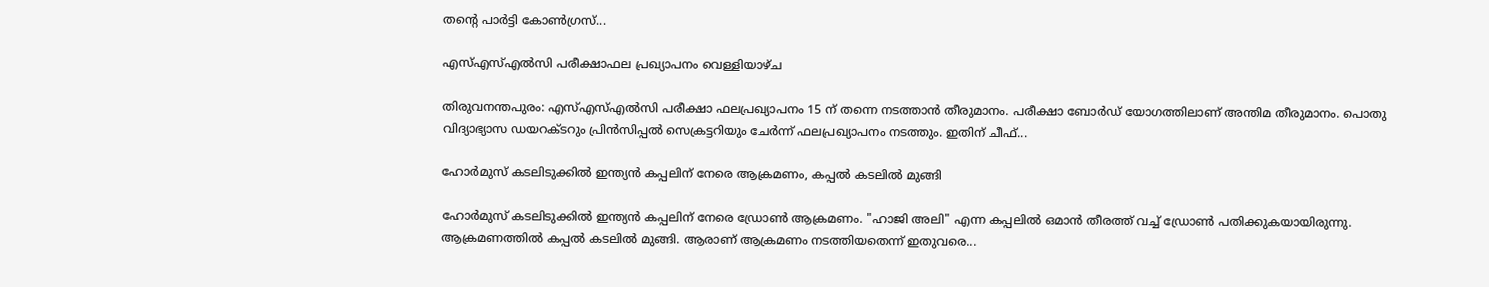തന്റെ പാർട്ടി കോൺഗ്രസ്...

എസ്എസ്എൽസി പരീക്ഷാഫല പ്രഖ്യാപനം വെള്ളിയാഴ്ച

തിരുവനന്തപുരം: എസ്എസ്എൽസി പരീക്ഷാ ഫലപ്രഖ്യാപനം 15 ന് തന്നെ നടത്താൻ തീരുമാനം. പരീക്ഷാ ബോർഡ് യോഗത്തിലാണ് അന്തിമ തീരുമാനം. പൊതു വിദ്യാഭ്യാസ ഡയറക്ടറും പ്രിൻസിപ്പൽ സെക്രട്ടറിയും ചേർന്ന് ഫലപ്രഖ്യാപനം നടത്തും. ഇതിന് ചീഫ്...

ഹോർമുസ് കടലിടുക്കിൽ ഇന്ത്യൻ കപ്പലിന് നേരെ ആക്രമണം, കപ്പൽ കടലിൽ മുങ്ങി

ഹോർമുസ് കടലിടുക്കിൽ ഇന്ത്യൻ കപ്പലിന് നേരെ ഡ്രോൺ ആക്രമണം. "ഹാജി അലി" എന്ന കപ്പലിൽ ഒമാൻ തീരത്ത് വച്ച് ഡ്രോൺ പതിക്കുകയായിരുന്നു. ആക്രമണത്തിൽ കപ്പൽ കടലിൽ മുങ്ങി. ആരാണ് ആക്രമണം നടത്തിയതെന്ന് ഇതുവരെ...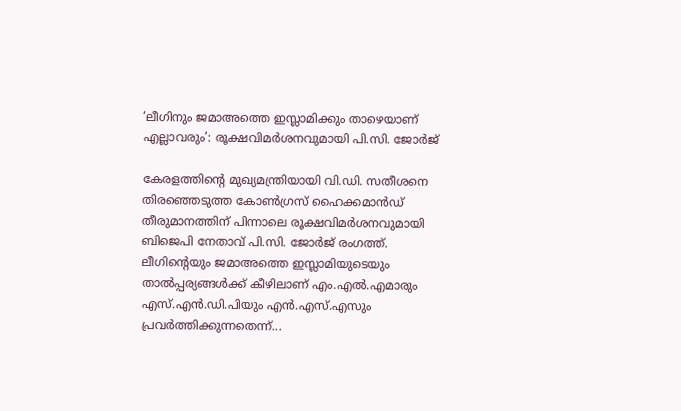‘ലീഗിനും ജമാഅത്തെ ഇസ്ലാമിക്കും താഴെയാണ് എല്ലാവരും’: രൂക്ഷവിമർശനവുമായി പി.സി. ജോർജ്

കേരളത്തിന്റെ മുഖ്യമന്ത്രിയായി വി.ഡി. സതീശനെ തിരഞ്ഞെടുത്ത കോൺഗ്രസ് ഹൈക്കമാൻഡ് തീരുമാനത്തിന് പിന്നാലെ രൂക്ഷവിമർശനവുമായി ബിജെപി നേതാവ് പി.സി. ജോർജ് രംഗത്ത്. ലീഗിന്റെയും ജമാഅത്തെ ഇസ്ലാമിയുടെയും താൽപ്പര്യങ്ങൾക്ക് കീഴിലാണ് എം.എൽ.എമാരും എസ്.എൻ.ഡി.പിയും എൻ.എസ്.എസും പ്രവർത്തിക്കുന്നതെന്ന്...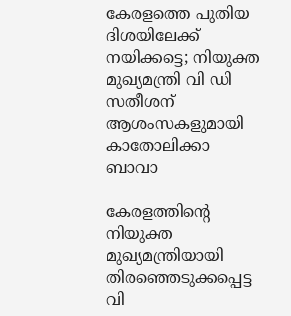കേരളത്തെ പുതിയ ദിശയിലേക്ക് നയിക്കട്ടെ; നിയുക്ത മുഖ്യമന്ത്രി വി ഡി സതീശന് ആശംസകളുമായി കാതോലിക്കാ ബാവാ

കേരളത്തിന്റെ നിയുക്ത മുഖ്യമന്ത്രിയായി തിരഞ്ഞെടുക്കപ്പെട്ട വി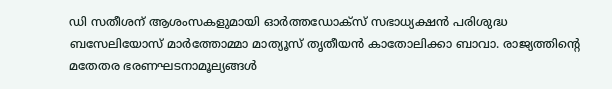ഡി സതീശന് ആശംസകളുമായി ഓർത്തഡോക്സ് സഭാധ്യക്ഷൻ പരിശുദ്ധ ബസേലിയോസ് മാർത്തോമ്മാ മാത്യൂസ് തൃതീയൻ കാതോലിക്കാ ബാവാ. രാജ്യത്തിന്റെ മതേതര ഭരണഘടനാമൂല്യങ്ങൾ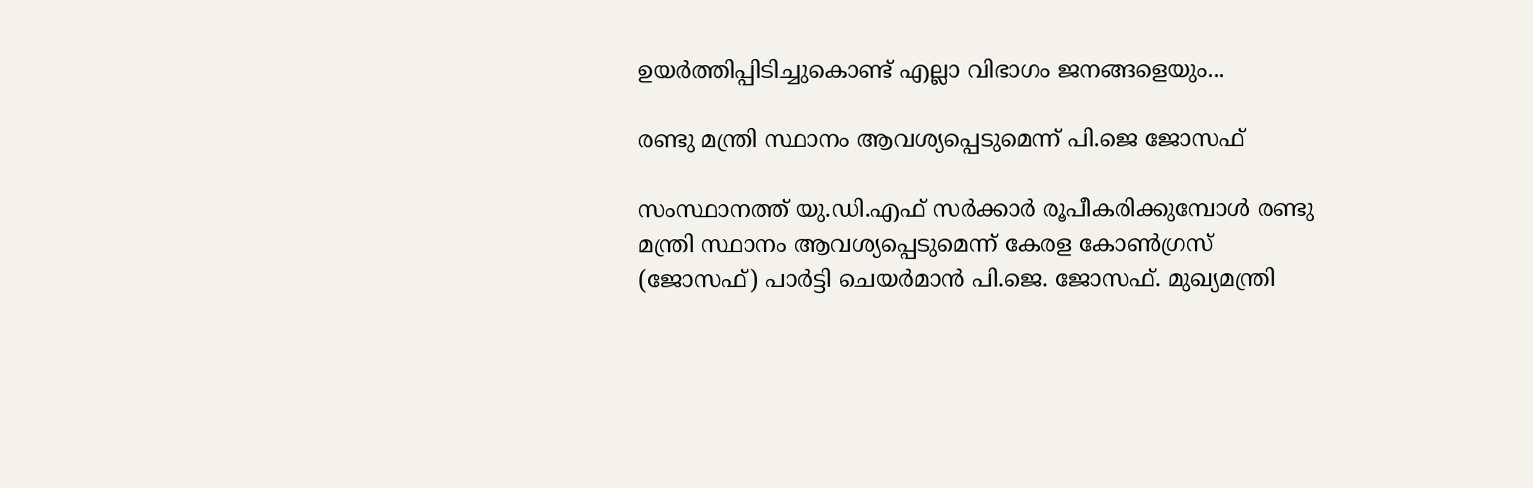ഉയർത്തിപ്പിടിച്ചുകൊണ്ട് എല്ലാ വിഭാഗം ജനങ്ങളെയും...

രണ്ടു മന്ത്രി സ്ഥാനം ആവശ്യപ്പെടുമെന്ന് പി.ജെ ജോസഫ്

സംസ്ഥാനത്ത് യു.ഡി.എഫ് സർക്കാർ രൂപീകരിക്കുമ്പോൾ രണ്ടു മന്ത്രി സ്ഥാനം ആവശ്യപ്പെടുമെന്ന് കേരള കോൺഗ്രസ് (ജോസഫ്) പാർട്ടി ചെയർമാൻ പി.ജെ. ജോസഫ്. മുഖ്യമന്ത്രി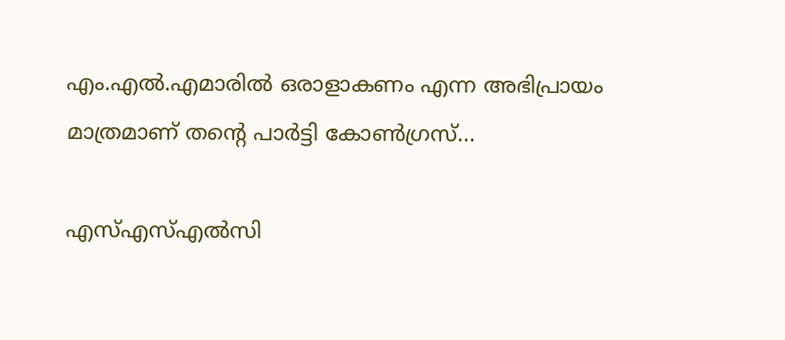എം.എൽ.എമാരിൽ ഒരാളാകണം എന്ന അഭിപ്രായം മാത്രമാണ് തന്റെ പാർട്ടി കോൺഗ്രസ്...

എസ്എസ്എൽസി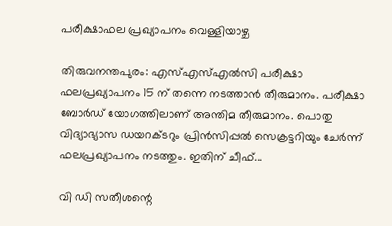പരീക്ഷാഫല പ്രഖ്യാപനം വെള്ളിയാഴ്ച

തിരുവനന്തപുരം: എസ്എസ്എൽസി പരീക്ഷാ ഫലപ്രഖ്യാപനം 15 ന് തന്നെ നടത്താൻ തീരുമാനം. പരീക്ഷാ ബോർഡ് യോഗത്തിലാണ് അന്തിമ തീരുമാനം. പൊതു വിദ്യാഭ്യാസ ഡയറക്ടറും പ്രിൻസിപ്പൽ സെക്രട്ടറിയും ചേർന്ന് ഫലപ്രഖ്യാപനം നടത്തും. ഇതിന് ചീഫ്...

വി ഡി സതീശന്റെ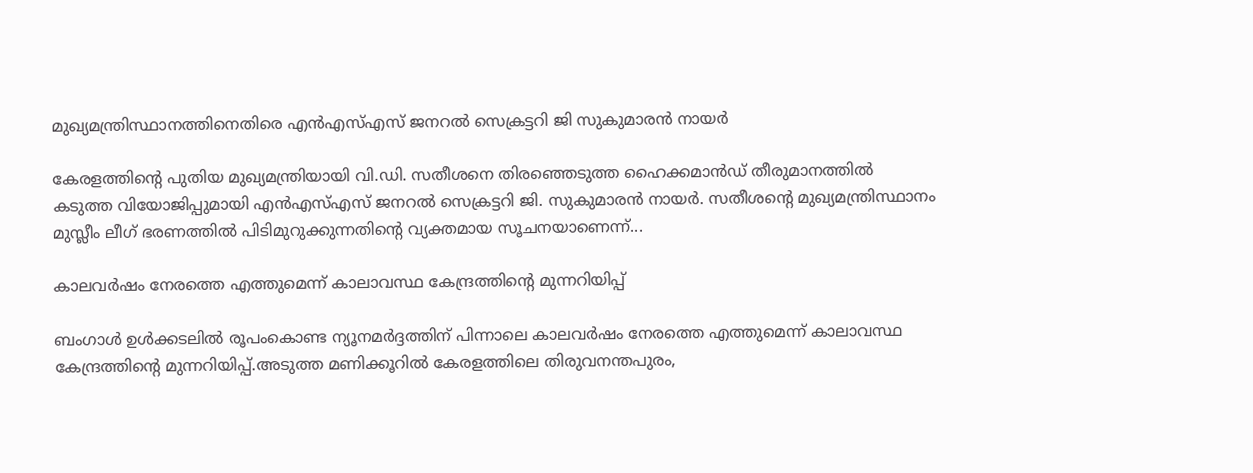മുഖ്യമന്ത്രിസ്ഥാനത്തിനെതിരെ എൻഎസ്എസ് ജനറൽ സെക്രട്ടറി ജി സുകുമാരൻ നായർ

കേരളത്തിന്റെ പുതിയ മുഖ്യമന്ത്രിയായി വി.ഡി. സതീശനെ തിരഞ്ഞെടുത്ത ഹൈക്കമാൻഡ് തീരുമാനത്തിൽ കടുത്ത വിയോജിപ്പുമായി എൻഎസ്എസ് ജനറൽ സെക്രട്ടറി ജി. സുകുമാരൻ നായർ. സതീശന്റെ മുഖ്യമന്ത്രിസ്ഥാനം മുസ്ലീം ലീഗ് ഭരണത്തിൽ പിടിമുറുക്കുന്നതിന്റെ വ്യക്തമായ സൂചനയാണെന്ന്...

കാലവർഷം നേരത്തെ എത്തുമെന്ന് കാലാവസ്ഥ കേന്ദ്രത്തിന്റെ മുന്നറിയിപ്പ്

ബംഗാൾ ഉൾക്കടലിൽ രൂപംകൊണ്ട ന്യൂനമർദ്ദത്തിന് പിന്നാലെ കാലവർഷം നേരത്തെ എത്തുമെന്ന് കാലാവസ്ഥ കേന്ദ്രത്തിന്റെ മുന്നറിയിപ്പ്.അടുത്ത മണിക്കൂറിൽ കേരളത്തിലെ തിരുവനന്തപുരം,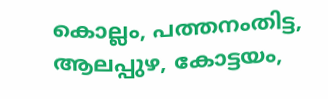കൊല്ലം, പത്തനംതിട്ട, ആലപ്പുഴ, കോട്ടയം,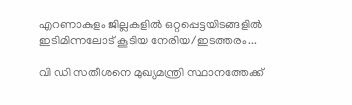എറണാകുളം ജില്ലകളിൽ ഒറ്റപ്പെട്ടയിടങ്ങളിൽ ഇടിമിന്നലോട് കൂടിയ നേരിയ/ഇടത്തരം...

വി ഡി സതീശനെ മുഖ്യമന്ത്രി സ്ഥാനത്തേക്ക്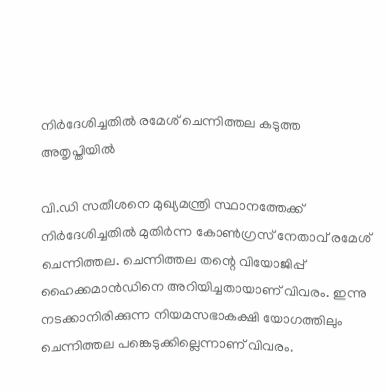നിർദേശിച്ചതിൽ രമേശ് ചെന്നിത്തല കടുത്ത അതൃപ്തിയിൽ

വി.ഡി സതീശനെ മുഖ്യമന്ത്രി സ്ഥാനത്തേക്ക് നിർദേശിച്ചതിൽ മുതിർന്ന കോൺഗ്രസ് നേതാവ് രമേശ് ചെന്നിത്തല. ചെന്നിത്തല തന്റെ വിയോജിപ്പ് ഹൈക്കമാന്‍ഡിനെ അറിയിച്ചതായാണ് വിവരം. ഇന്നു നടക്കാനിരിക്കുന്ന നിയമസഭാകക്ഷി യോഗത്തിലും ചെന്നിത്തല പങ്കെടുക്കില്ലെന്നാണ് വിവരം.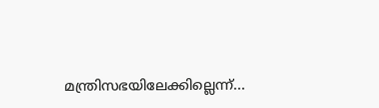മന്ത്രിസഭയിലേക്കില്ലെന്ന്...